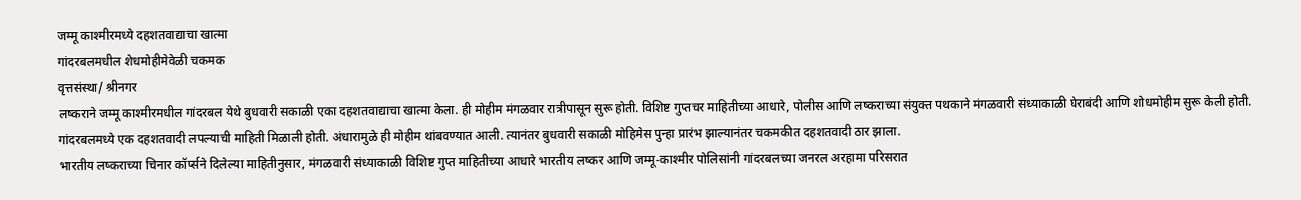जम्मू काश्मीरमध्ये दहशतवाद्याचा खात्मा
गांदरबलमधील शेधमोहीमेवेळी चकमक
वृत्तसंस्था/ श्रीनगर
लष्कराने जम्मू काश्मीरमधील गांदरबल येथे बुधवारी सकाळी एका दहशतवाद्याचा खात्मा केला. ही मोहीम मंगळवार रात्रीपासून सुरू होती. विशिष्ट गुप्तचर माहितीच्या आधारे, पोलीस आणि लष्कराच्या संयुक्त पथकाने मंगळवारी संध्याकाळी घेराबंदी आणि शोधमोहीम सुरू केली होती. गांदरबलमध्ये एक दहशतवादी लपल्याची माहिती मिळाली होती. अंधारामुळे ही मोहीम थांबवण्यात आली. त्यानंतर बुधवारी सकाळी मोहिमेस पुन्हा प्रारंभ झाल्यानंतर चकमकीत दहशतवादी ठार झाला.
भारतीय लष्कराच्या चिनार कॉर्प्सने दिलेल्या माहितीनुसार, मंगळवारी संध्याकाळी विशिष्ट गुप्त माहितीच्या आधारे भारतीय लष्कर आणि जम्मू-काश्मीर पोलिसांनी गांदरबलच्या जनरल अरहामा परिसरात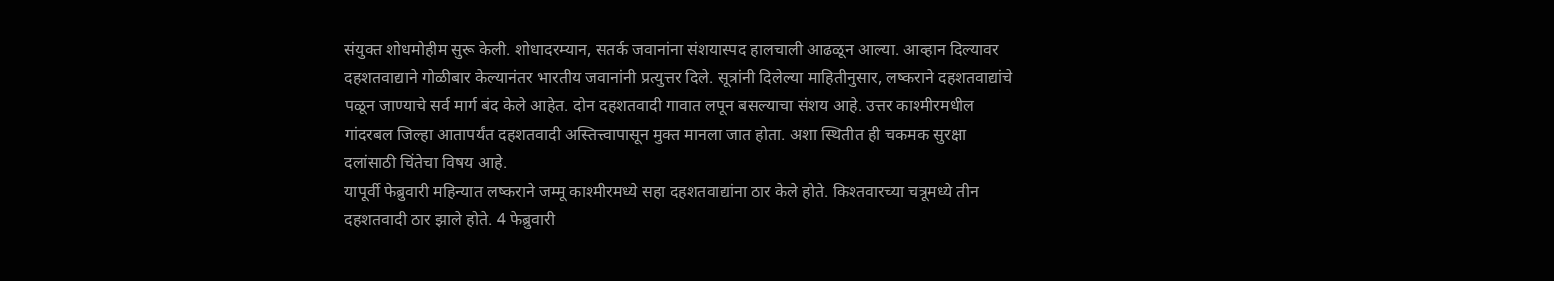संयुक्त शोधमोहीम सुरू केली. शोधादरम्यान, सतर्क जवानांना संशयास्पद हालचाली आढळून आल्या. आव्हान दिल्यावर दहशतवाद्याने गोळीबार केल्यानंतर भारतीय जवानांनी प्रत्युत्तर दिले. सूत्रांनी दिलेल्या माहितीनुसार, लष्कराने दहशतवाद्यांचे पळून जाण्याचे सर्व मार्ग बंद केले आहेत. दोन दहशतवादी गावात लपून बसल्याचा संशय आहे. उत्तर काश्मीरमधील गांदरबल जिल्हा आतापर्यंत दहशतवादी अस्तित्त्वापासून मुक्त मानला जात होता. अशा स्थितीत ही चकमक सुरक्षा दलांसाठी चिंतेचा विषय आहे.
यापूर्वी फेब्रुवारी महिन्यात लष्कराने जम्मू काश्मीरमध्ये सहा दहशतवाद्यांना ठार केले होते. किश्तवारच्या चत्रूमध्ये तीन दहशतवादी ठार झाले होते. 4 फेब्रुवारी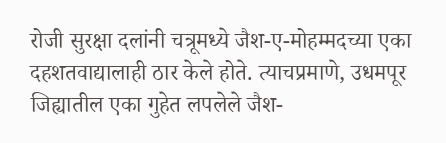रोजी सुरक्षा दलांनी चत्रूमध्ये जैश-ए-मोहम्मदच्या एका दहशतवाद्यालाही ठार केले होते. त्याचप्रमाणे, उधमपूर जिह्यातील एका गुहेत लपलेले जैश-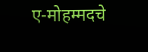ए-मोहम्मदचे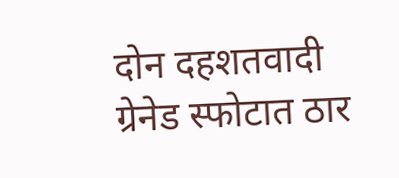दोन दहशतवादी ग्रेनेड स्फोटात ठार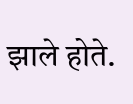झाले होते.